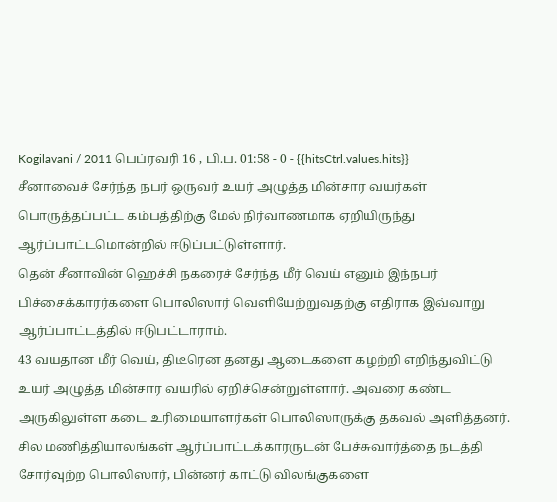Kogilavani / 2011 பெப்ரவரி 16 , பி.ப. 01:58 - 0 - {{hitsCtrl.values.hits}}
சீனாவைச் சேர்ந்த நபர் ஒருவர் உயர் அழுத்த மின்சார வயர்கள் பொருத்தப்பட்ட கம்பத்திற்கு மேல் நிர்வாணமாக ஏறியிருந்து ஆர்ப்பாட்டமொன்றில் ஈடுப்பட்டுள்ளார்.
தென் சீனாவின் ஹெச்சி நகரைச் சேர்ந்த மீர் வெய் எனும் இந்நபர் பிச்சைக்காரர்களை பொலிஸார் வெளியேற்றுவதற்கு எதிராக இவ்வாறு ஆர்ப்பாட்டத்தில் ஈடுபட்டாராம்.
43 வயதான மீர் வெய், திடீரென தனது ஆடைகளை கழற்றி எறிந்துவிட்டு உயர் அழுத்த மின்சார வயரில் ஏறிச்சென்றுள்ளார். அவரை கண்ட அருகிலுள்ள கடை உரிமையாளர்கள் பொலிஸாருக்கு தகவல் அளித்தனர்.
சில மணித்தியாலங்கள் ஆர்ப்பாட்டக்காரருடன் பேச்சுவார்த்தை நடத்தி சோர்வுற்ற பொலிஸார், பின்னர் காட்டு விலங்குகளை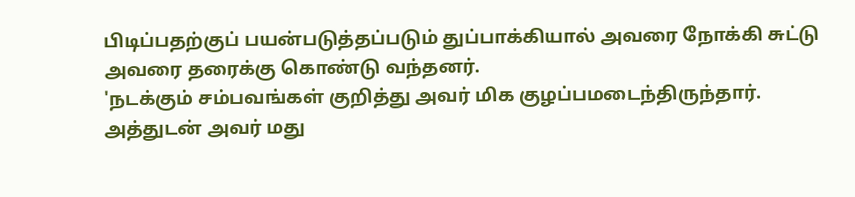பிடிப்பதற்குப் பயன்படுத்தப்படும் துப்பாக்கியால் அவரை நோக்கி சுட்டு அவரை தரைக்கு கொண்டு வந்தனர்.
'நடக்கும் சம்பவங்கள் குறித்து அவர் மிக குழப்பமடைந்திருந்தார். அத்துடன் அவர் மது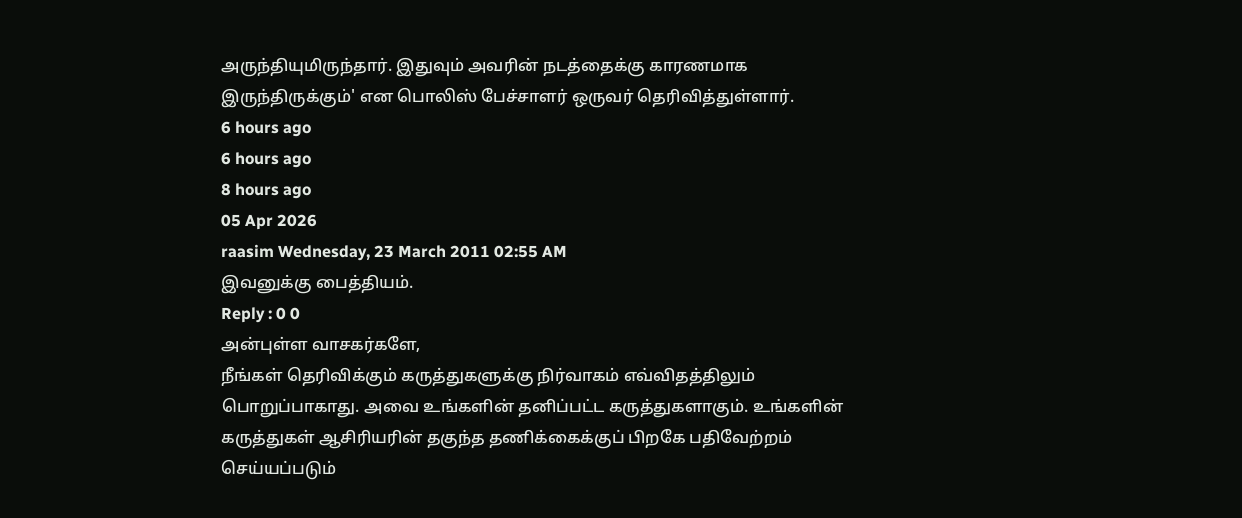அருந்தியுமிருந்தார். இதுவும் அவரின் நடத்தைக்கு காரணமாக இருந்திருக்கும்' என பொலிஸ் பேச்சாளர் ஒருவர் தெரிவித்துள்ளார்.
6 hours ago
6 hours ago
8 hours ago
05 Apr 2026
raasim Wednesday, 23 March 2011 02:55 AM
இவனுக்கு பைத்தியம்.
Reply : 0 0
அன்புள்ள வாசகர்களே,
நீங்கள் தெரிவிக்கும் கருத்துகளுக்கு நிர்வாகம் எவ்விதத்திலும் பொறுப்பாகாது. அவை உங்களின் தனிப்பட்ட கருத்துகளாகும். உங்களின் கருத்துகள் ஆசிரியரின் தகுந்த தணிக்கைக்குப் பிறகே பதிவேற்றம் செய்யப்படும்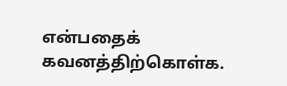என்பதைக் கவனத்திற்கொள்க.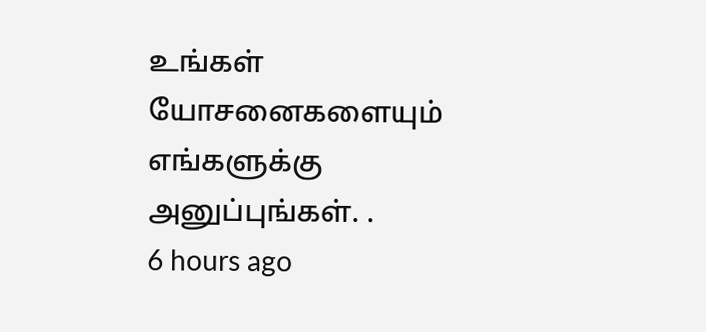உங்கள் யோசனைகளையும் எங்களுக்கு அனுப்புங்கள். .
6 hours ago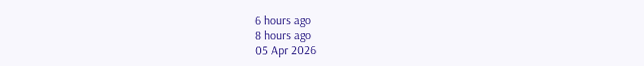6 hours ago
8 hours ago
05 Apr 2026